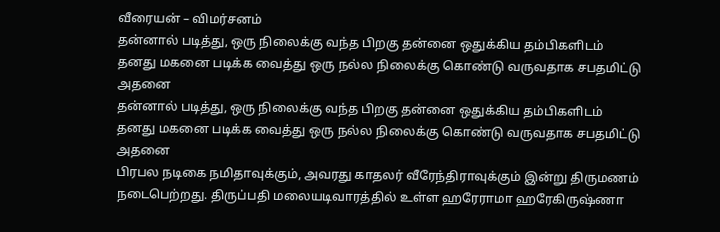வீரையன் – விமர்சனம்
தன்னால் படித்து, ஒரு நிலைக்கு வந்த பிறகு தன்னை ஒதுக்கிய தம்பிகளிடம் தனது மகனை படிக்க வைத்து ஒரு நல்ல நிலைக்கு கொண்டு வருவதாக சபதமிட்டு அதனை
தன்னால் படித்து, ஒரு நிலைக்கு வந்த பிறகு தன்னை ஒதுக்கிய தம்பிகளிடம் தனது மகனை படிக்க வைத்து ஒரு நல்ல நிலைக்கு கொண்டு வருவதாக சபதமிட்டு அதனை
பிரபல நடிகை நமிதாவுக்கும், அவரது காதலர் வீரேந்திராவுக்கும் இன்று திருமணம் நடைபெற்றது. திருப்பதி மலையடிவாரத்தில் உள்ள ஹரேராமா ஹரேகிருஷ்ணா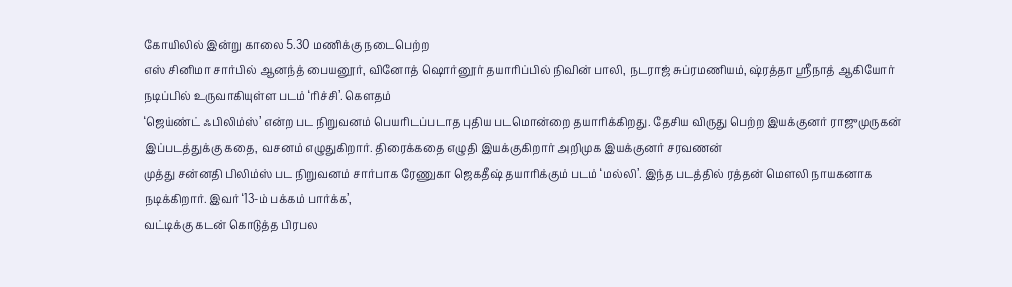கோயிலில் இன்று காலை 5.30 மணிக்கு நடைபெற்ற
எஸ் சினிமா சார்பில் ஆனந்த் பையனூர், வினோத் ஷொர்னூர் தயாரிப்பில் நிவின் பாலி, நடராஜ் சுப்ரமணியம், ஷ்ரத்தா ஸ்ரீநாத் ஆகியோர் நடிப்பில் உருவாகியுள்ள படம் ‘ரிச்சி’. கௌதம்
‘ஜெய்ண்ட் ஃபிலிம்ஸ்’ என்ற பட நிறுவனம் பெயரிடப்படாத புதிய படமொன்றை தயாரிக்கிறது. தேசிய விருது பெற்ற இயக்குனர் ராஜுமுருகன் இப்படத்துக்கு கதை, வசனம் எழுதுகிறார். திரைக்கதை எழுதி இயக்குகிறார் அறிமுக இயக்குனர் சரவணன்
முத்து சன்னதி பிலிம்ஸ் பட நிறுவனம் சார்பாக ரேணுகா ஜெகதீஷ் தயாரிக்கும் படம் ‘மல்லி’. இந்த படத்தில் ரத்தன் மெளலி நாயகனாக நடிக்கிறார். இவர் ‘13-ம் பக்கம் பார்க்க’,
வட்டிக்கு கடன் கொடுத்த பிரபல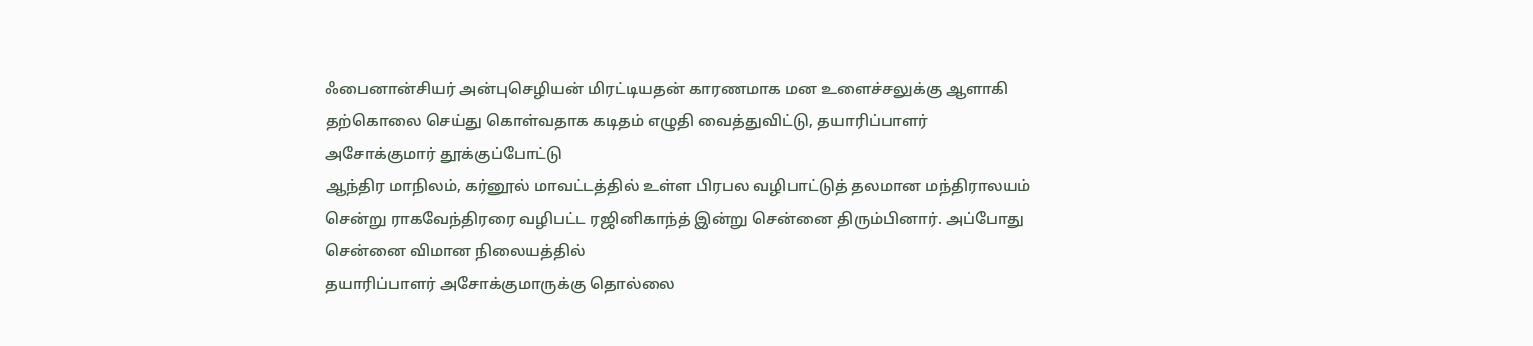ஃபைனான்சியர் அன்புசெழியன் மிரட்டியதன் காரணமாக மன உளைச்சலுக்கு ஆளாகி தற்கொலை செய்து கொள்வதாக கடிதம் எழுதி வைத்துவிட்டு, தயாரிப்பாளர் அசோக்குமார் தூக்குப்போட்டு
ஆந்திர மாநிலம், கர்னூல் மாவட்டத்தில் உள்ள பிரபல வழிபாட்டுத் தலமான மந்திராலயம் சென்று ராகவேந்திரரை வழிபட்ட ரஜினிகாந்த் இன்று சென்னை திரும்பினார். அப்போது சென்னை விமான நிலையத்தில்
தயாரிப்பாளர் அசோக்குமாருக்கு தொல்லை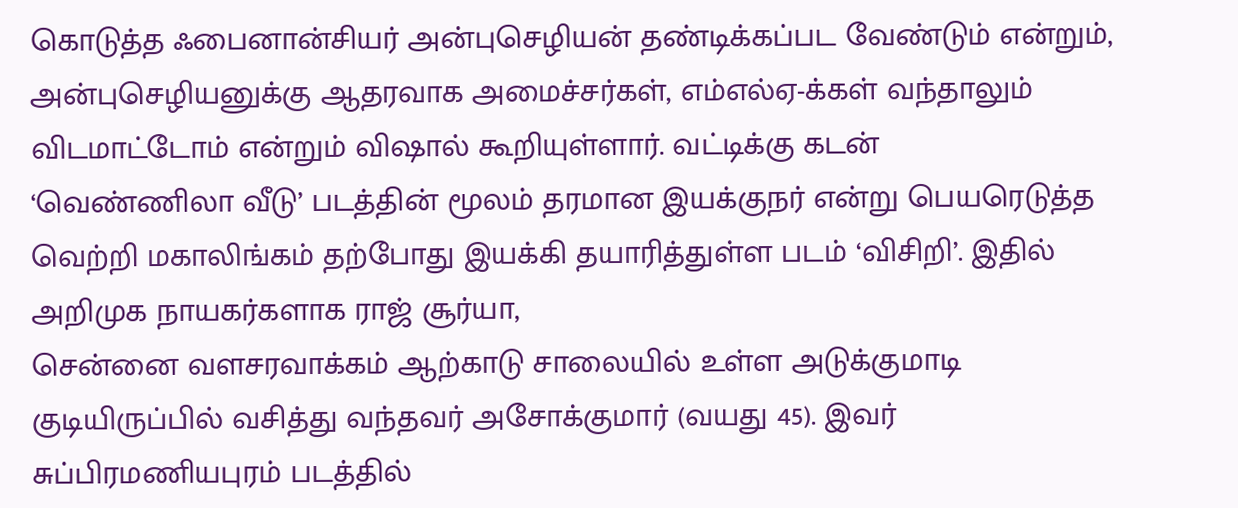கொடுத்த ஃபைனான்சியர் அன்புசெழியன் தண்டிக்கப்பட வேண்டும் என்றும், அன்புசெழியனுக்கு ஆதரவாக அமைச்சர்கள், எம்எல்ஏ-க்கள் வந்தாலும் விடமாட்டோம் என்றும் விஷால் கூறியுள்ளார். வட்டிக்கு கடன்
‘வெண்ணிலா வீடு’ படத்தின் மூலம் தரமான இயக்குநர் என்று பெயரெடுத்த வெற்றி மகாலிங்கம் தற்போது இயக்கி தயாரித்துள்ள படம் ‘விசிறி’. இதில் அறிமுக நாயகர்களாக ராஜ் சூர்யா,
சென்னை வளசரவாக்கம் ஆற்காடு சாலையில் உள்ள அடுக்குமாடி குடியிருப்பில் வசித்து வந்தவர் அசோக்குமார் (வயது 45). இவர் சுப்பிரமணியபுரம் படத்தில்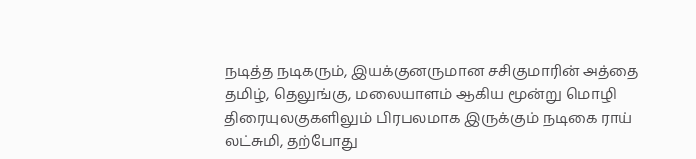நடித்த நடிகரும், இயக்குனருமான சசிகுமாரின் அத்தை
தமிழ், தெலுங்கு, மலையாளம் ஆகிய மூன்று மொழி திரையுலகுகளிலும் பிரபலமாக இருக்கும் நடிகை ராய் லட்சுமி, தற்போது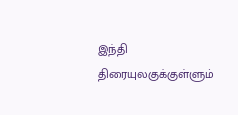இந்தி திரையுலகுக்குள்ளும்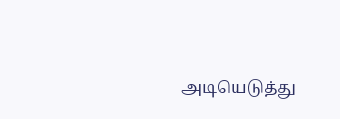அடியெடுத்து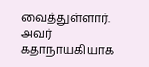வைத்துள்ளார். அவர் கதாநாயகியாக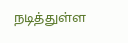நடித்துள்ள